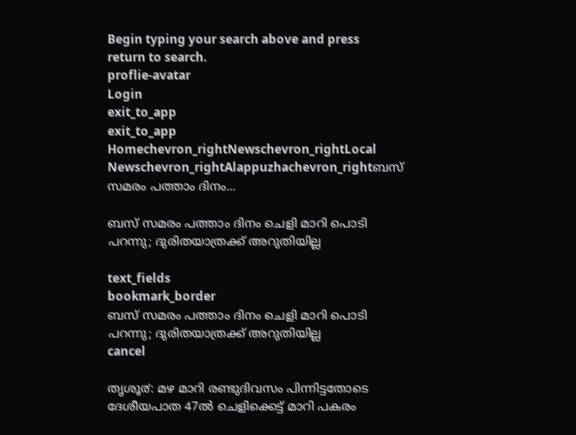Begin typing your search above and press return to search.
proflie-avatar
Login
exit_to_app
exit_to_app
Homechevron_rightNewschevron_rightLocal Newschevron_rightAlappuzhachevron_rightബസ് സമരം പത്താം ദിനം...

ബസ് സമരം പത്താം ദിനം ചെളി മാറി പൊടി പറന്നു; ദുരിതയാത്രക്ക് അറുതിയില്ല

text_fields
bookmark_border
ബസ് സമരം പത്താം ദിനം ചെളി മാറി പൊടി പറന്നു; ദുരിതയാത്രക്ക് അറുതിയില്ല
cancel

തൃശൂ൪: മഴ മാറി രണ്ടുദിവസം പിന്നിട്ടതോടെ ദേശീയപാത 47ൽ ചെളിക്കെട്ട് മാറി പകരം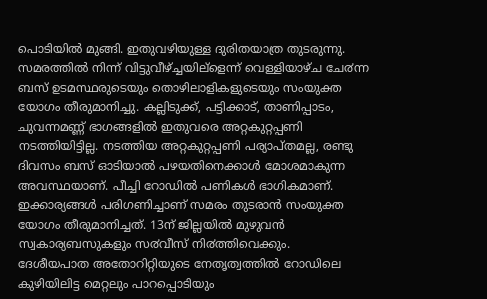പൊടിയിൽ മുങ്ങി. ഇതുവഴിയുള്ള ദുരിതയാത്ര തുടരുന്നു. സമരത്തിൽ നിന്ന് വിട്ടുവീഴ്ച്ചയില്ളെന്ന് വെള്ളിയാഴ്ച ചേ൪ന്ന ബസ് ഉടമസ്ഥരുടെയും തൊഴിലാളികളുടെയും സംയുക്ത യോഗം തീരുമാനിച്ചു. കല്ലിടുക്ക്, പട്ടിക്കാട്, താണിപ്പാടം, ചുവന്നമണ്ണ് ഭാഗങ്ങളിൽ ഇതുവരെ അറ്റകുറ്റപ്പണി നടത്തിയിട്ടില്ല. നടത്തിയ അറ്റകുറ്റപ്പണി പര്യാപ്തമല്ല, രണ്ടു ദിവസം ബസ് ഓടിയാൽ പഴയതിനെക്കാൾ മോശമാകുന്ന അവസ്ഥയാണ്. പീച്ചി റോഡിൽ പണികൾ ഭാഗികമാണ്. ഇക്കാര്യങ്ങൾ പരിഗണിച്ചാണ് സമരം തുടരാൻ സംയുക്ത യോഗം തീരുമാനിച്ചത്. 13ന് ജില്ലയിൽ മുഴുവൻ സ്വകാര്യബസുകളും സ൪വീസ് നി൪ത്തിവെക്കും.
ദേശീയപാത അതോറിറ്റിയുടെ നേതൃത്വത്തിൽ റോഡിലെ കുഴിയിലിട്ട മെറ്റലും പാറപ്പൊടിയും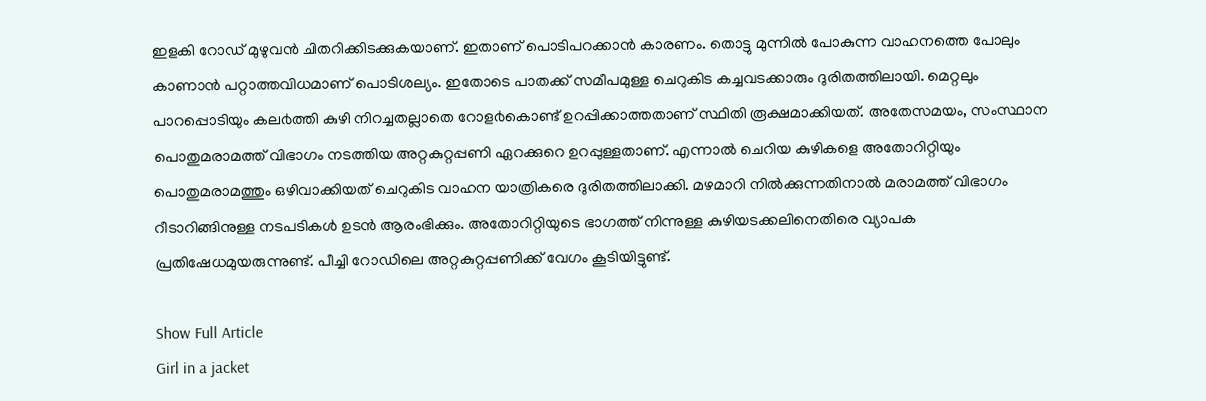ഇളകി റോഡ് മുഴുവൻ ചിതറിക്കിടക്കുകയാണ്. ഇതാണ് പൊടിപറക്കാൻ കാരണം. തൊട്ടു മുന്നിൽ പോകുന്ന വാഹനത്തെ പോലും കാണാൻ പറ്റാത്തവിധമാണ് പൊടിശല്യം. ഇതോടെ പാതക്ക് സമീപമുള്ള ചെറുകിട കച്ചവടക്കാരും ദുരിതത്തിലായി. മെറ്റലും പാറപ്പൊടിയും കല൪ത്തി കുഴി നിറച്ചതല്ലാതെ റോള൪കൊണ്ട് ഉറപ്പിക്കാത്തതാണ് സ്ഥിതി രൂക്ഷമാക്കിയത്. അതേസമയം, സംസ്ഥാന പൊതുമരാമത്ത് വിഭാഗം നടത്തിയ അറ്റകുറ്റപ്പണി ഏറക്കുറെ ഉറപ്പുള്ളതാണ്. എന്നാൽ ചെറിയ കുഴികളെ അതോറിറ്റിയും പൊതുമരാമത്തും ഒഴിവാക്കിയത് ചെറുകിട വാഹന യാത്രികരെ ദുരിതത്തിലാക്കി. മഴമാറി നിൽക്കുന്നതിനാൽ മരാമത്ത് വിഭാഗം റീടാറിങ്ങിനുള്ള നടപടികൾ ഉടൻ ആരംഭിക്കും. അതോറിറ്റിയുടെ ഭാഗത്ത് നിന്നുള്ള കുഴിയടക്കലിനെതിരെ വ്യാപക പ്രതിഷേധമുയരുന്നുണ്ട്. പീച്ചി റോഡിലെ അറ്റകുറ്റപ്പണിക്ക് വേഗം കൂടിയിട്ടുണ്ട്.

Show Full Article
Girl in a jacket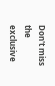Don't miss the exclusive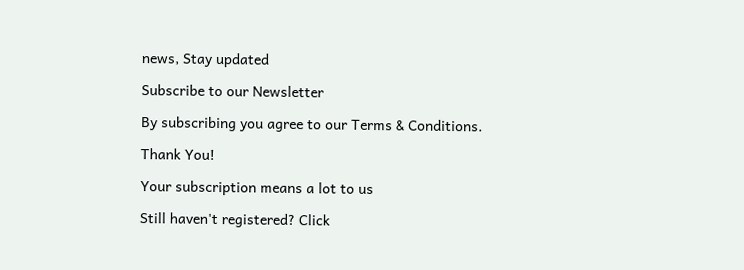news, Stay updated

Subscribe to our Newsletter

By subscribing you agree to our Terms & Conditions.

Thank You!

Your subscription means a lot to us

Still haven't registered? Click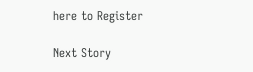here to Register

Next Story